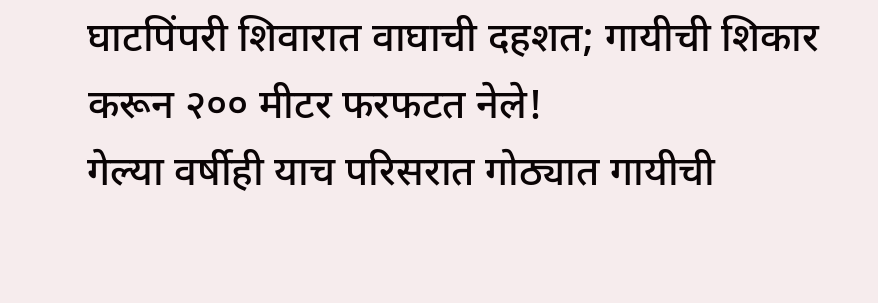घाटपिंपरी शिवारात वाघाची दहशत; गायीची शिकार करून २०० मीटर फरफटत नेले!
गेल्या वर्षीही याच परिसरात गोठ्यात गायीची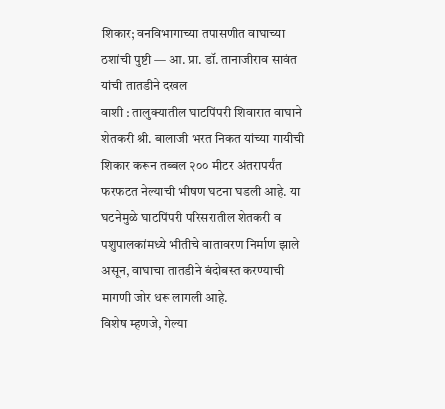शिकार; वनविभागाच्या तपासणीत वाघाच्या ठशांची पुष्टी — आ. प्रा. डॉ. तानाजीराव सावंत यांची तातडीने दखल
वाशी : तालुक्यातील घाटपिंपरी शिवारात वाघाने शेतकरी श्री. बालाजी भरत निकत यांच्या गायीची शिकार करून तब्बल २०० मीटर अंतरापर्यंत फरफटत नेल्याची भीषण घटना घडली आहे. या घटनेमुळे घाटपिंपरी परिसरातील शेतकरी व पशुपालकांमध्ये भीतीचे वातावरण निर्माण झाले असून, वाघाचा तातडीने बंदोबस्त करण्याची मागणी जोर धरू लागली आहे.
विशेष म्हणजे, गेल्या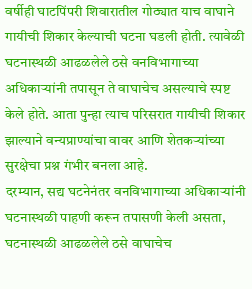वर्षीही घाटपिंपरी शिवारातील गोठ्यात याच वाघाने गायीची शिकार केल्याची घटना घडली होती. त्यावेळी घटनास्थळी आढळलेले ठसे वनविभागाच्या अधिकाऱ्यांनी तपासून ते वाघाचेच असल्याचे स्पष्ट केले होते. आता पुन्हा त्याच परिसरात गायीची शिकार झाल्याने वन्यप्राण्यांचा वावर आणि शेतकऱ्यांच्या सुरक्षेचा प्रश्न गंभीर बनला आहे.
दरम्यान, सद्य घटनेनंतर वनविभागाच्या अधिकाऱ्यांनी घटनास्थळी पाहणी करून तपासणी केली असता, घटनास्थळी आढळलेले ठसे वाघाचेच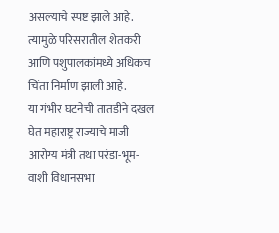असल्याचे स्पष्ट झाले आहे. त्यामुळे परिसरातील शेतकरी आणि पशुपालकांमध्ये अधिकच चिंता निर्माण झाली आहे.
या गंभीर घटनेची तातडीने दखल घेत महाराष्ट्र राज्याचे माजी आरोग्य मंत्री तथा परंडा-भूम-वाशी विधानसभा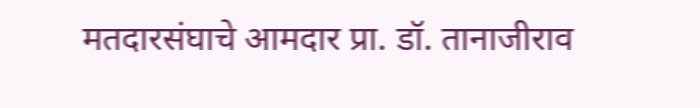मतदारसंघाचे आमदार प्रा. डॉ. तानाजीराव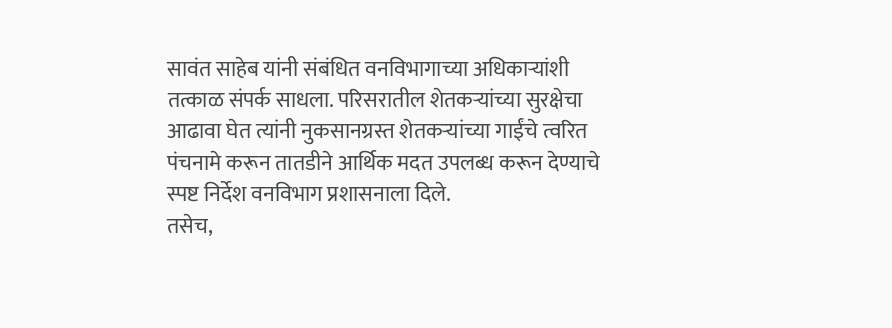सावंत साहेब यांनी संबंधित वनविभागाच्या अधिकाऱ्यांशी तत्काळ संपर्क साधला. परिसरातील शेतकऱ्यांच्या सुरक्षेचा आढावा घेत त्यांनी नुकसानग्रस्त शेतकऱ्यांच्या गाईंचे त्वरित पंचनामे करून तातडीने आर्थिक मदत उपलब्ध करून देण्याचे स्पष्ट निर्देश वनविभाग प्रशासनाला दिले.
तसेच,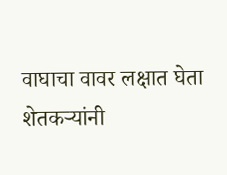वाघाचा वावर लक्षात घेता शेतकऱ्यांनी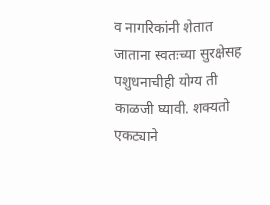व नागरिकांनी शेतात जाताना स्वतःच्या सुरक्षेसह पशुधनाचीही योग्य ती काळजी घ्यावी. शक्यतो एकट्याने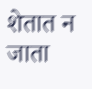शेतात न जाता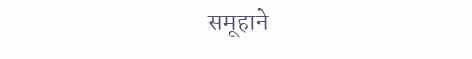समूहाने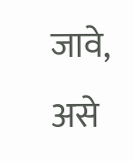जावे, असे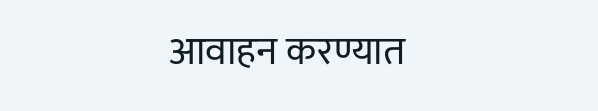आवाहन करण्यात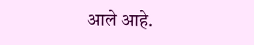आले आहे.